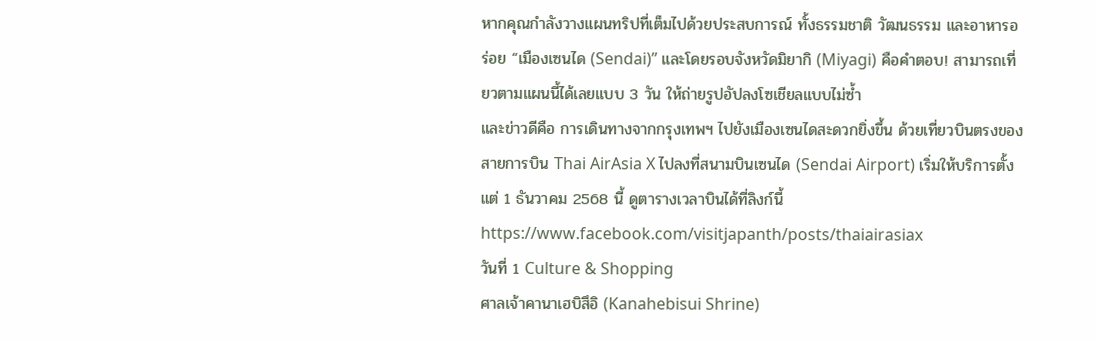หากคุณกำลังวางแผนทริปที่เต็มไปด้วยประสบการณ์ ทั้งธรรมชาติ วัฒนธรรม และอาหารอร่อย “เมืองเซนได (Sendai)” และโดยรอบจังหวัดมิยากิ (Miyagi) คือคำตอบ! สามารถเที่ยวตามแผนนี้ได้เลยแบบ 3 วัน ให้ถ่ายรูปอัปลงโซเชียลแบบไม่ซ้ำ
และข่าวดีคือ การเดินทางจากกรุงเทพฯ ไปยังเมืองเซนไดสะดวกยิ่งขึ้น ด้วยเที่ยวบินตรงของสายการบิน Thai AirAsia X ไปลงที่สนามบินเซนได (Sendai Airport) เริ่มให้บริการตั้งแต่ 1 ธันวาคม 2568 นี้ ดูตารางเวลาบินได้ที่ลิงก์นี้
https://www.facebook.com/visitjapanth/posts/thaiairasiax
วันที่ 1 Culture & Shopping
ศาลเจ้าคานาเฮบิสึอิ (Kanahebisui Shrine)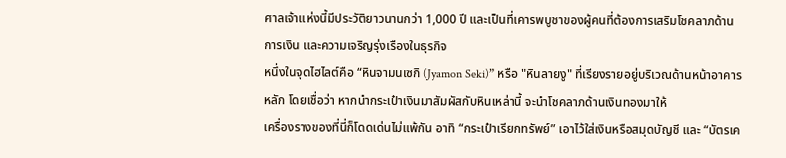ศาลเจ้าแห่งนี้มีประวัติยาวนานกว่า 1,000 ปี และเป็นที่เคารพบูชาของผู้คนที่ต้องการเสริมโชคลาภด้านการเงิน และความเจริญรุ่งเรืองในธุรกิจ
หนึ่งในจุดไฮไลต์คือ “หินจามนเซกิ (Jyamon Seki)” หรือ "หินลายงู" ที่เรียงรายอยู่บริเวณด้านหน้าอาคารหลัก โดยเชื่อว่า หากนำกระเป๋าเงินมาสัมผัสกับหินเหล่านี้ จะนำโชคลาภด้านเงินทองมาให้
เครื่องรางของที่นี่ก็โดดเด่นไม่แพ้กัน อาทิ “กระเป๋าเรียกทรัพย์” เอาไว้ใส่เงินหรือสมุดบัญชี และ “บัตรเค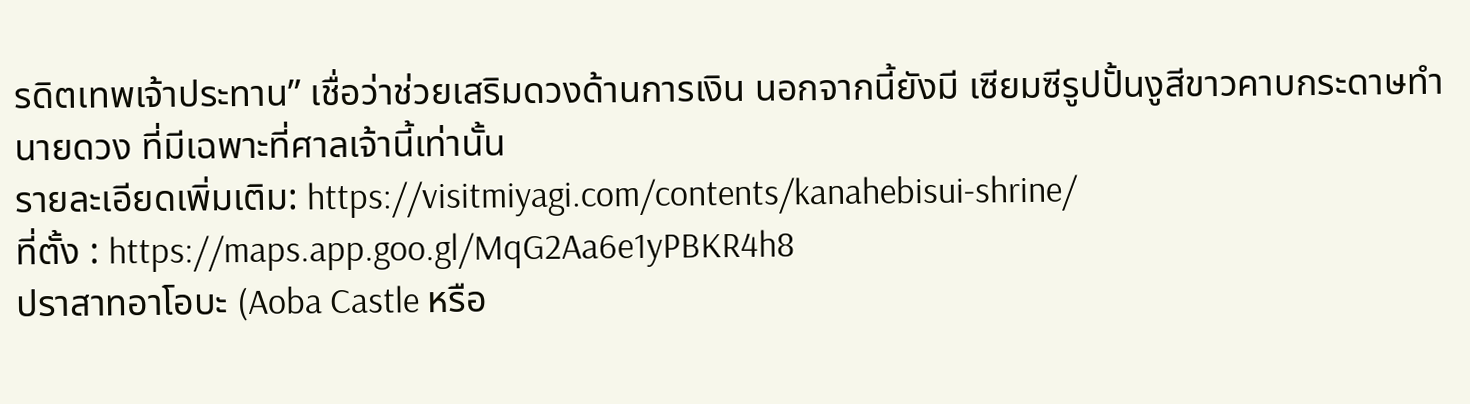รดิตเทพเจ้าประทาน” เชื่อว่าช่วยเสริมดวงด้านการเงิน นอกจากนี้ยังมี เซียมซีรูปปั้นงูสีขาวคาบกระดาษทำนายดวง ที่มีเฉพาะที่ศาลเจ้านี้เท่านั้น
รายละเอียดเพิ่มเติม: https://visitmiyagi.com/contents/kanahebisui-shrine/
ที่ตั้ง : https://maps.app.goo.gl/MqG2Aa6e1yPBKR4h8
ปราสาทอาโอบะ (Aoba Castle หรือ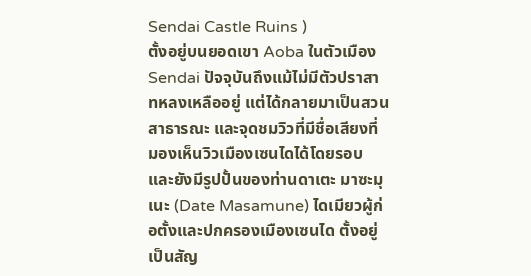Sendai Castle Ruins )
ตั้งอยู่บนยอดเขา Aoba ในตัวเมือง Sendai ปัจจุบันถึงแม้ไม่มีตัวปราสาทหลงเหลืออยู่ แต่ได้กลายมาเป็นสวนสาธารณะ และจุดชมวิวที่มีชื่อเสียงที่มองเห็นวิวเมืองเซนไดได้โดยรอบ และยังมีรูปปั้นของท่านดาเตะ มาซะมุเนะ (Date Masamune) ไดเมียวผู้ก่อตั้งและปกครองเมืองเซนได ตั้งอยู่เป็นสัญ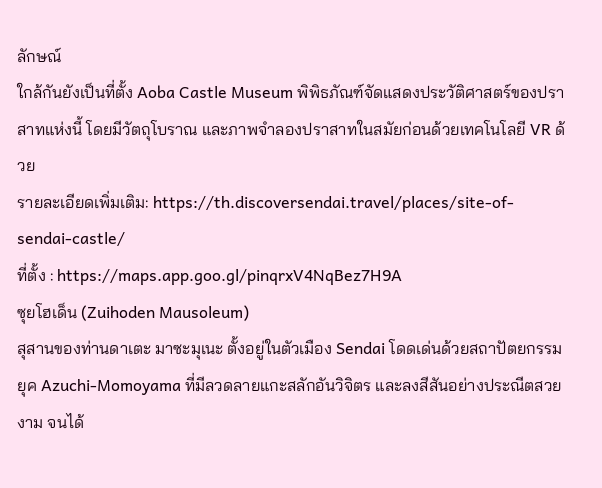ลักษณ์
ใกล้กันยังเป็นที่ตั้ง Aoba Castle Museum พิพิธภัณฑ์จัดแสดงประวัติศาสตร์ของปราสาทแห่งนี้ โดยมีวัตถุโบราณ และภาพจำลองปราสาทในสมัยก่อนด้วยเทคโนโลยี VR ด้วย
รายละเอียดเพิ่มเติม: https://th.discoversendai.travel/places/site-of-sendai-castle/
ที่ตั้ง : https://maps.app.goo.gl/pinqrxV4NqBez7H9A
ซุยโฮเด็น (Zuihoden Mausoleum)
สุสานของท่านดาเตะ มาซะมุเนะ ตั้งอยู่ในตัวเมือง Sendai โดดเด่นด้วยสถาปัตยกรรมยุค Azuchi-Momoyama ที่มีลวดลายแกะสลักอันวิจิตร และลงสีสันอย่างประณีตสวยงาม จนได้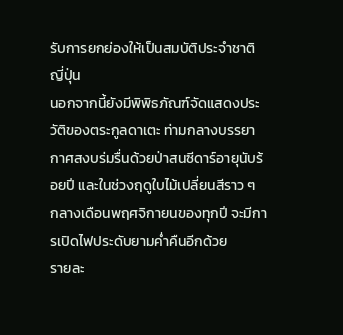รับการยกย่องให้เป็นสมบัติประจำชาติญี่ปุ่น
นอกจากนี้ยังมีพิพิธภัณฑ์จัดแสดงประวัติของตระกูลดาเตะ ท่ามกลางบรรยากาศสงบร่มรื่นด้วยป่าสนซีดาร์อายุนับร้อยปี และในช่วงฤดูใบไม้เปลี่ยนสีราว ๆ กลางเดือนพฤศจิกายนของทุกปี จะมีการเปิดไฟประดับยามค่ำคืนอีกด้วย
รายละ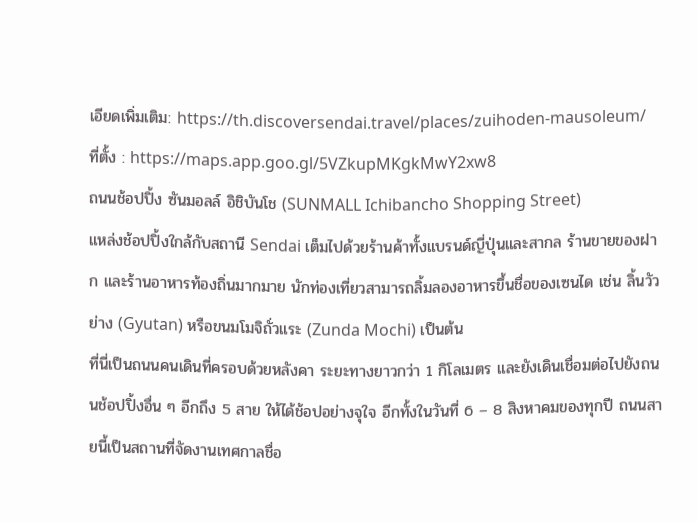เอียดเพิ่มเติม: https://th.discoversendai.travel/places/zuihoden-mausoleum/
ที่ตั้ง : https://maps.app.goo.gl/5VZkupMKgkMwY2xw8
ถนนช้อปปิ้ง ซันมอลล์ อิชิบันโช (SUNMALL Ichibancho Shopping Street)
แหล่งช้อปปิ้งใกล้กับสถานี Sendai เต็มไปด้วยร้านค้าทั้งแบรนด์ญี่ปุ่นและสากล ร้านขายของฝาก และร้านอาหารท้องถิ่นมากมาย นักท่องเที่ยวสามารถลิ้มลองอาหารขึ้นชื่อของเซนได เช่น ลิ้นวัวย่าง (Gyutan) หรือขนมโมจิถั่วแระ (Zunda Mochi) เป็นต้น
ที่นี่เป็นถนนคนเดินที่ครอบด้วยหลังคา ระยะทางยาวกว่า 1 กิโลเมตร และยังเดินเชื่อมต่อไปยังถนนช้อปปิ้งอื่น ๆ อีกถึง 5 สาย ให้ได้ช้อปอย่างจุใจ อีกทั้งในวันที่ 6 – 8 สิงหาคมของทุกปี ถนนสายนี้เป็นสถานที่จัดงานเทศกาลชื่อ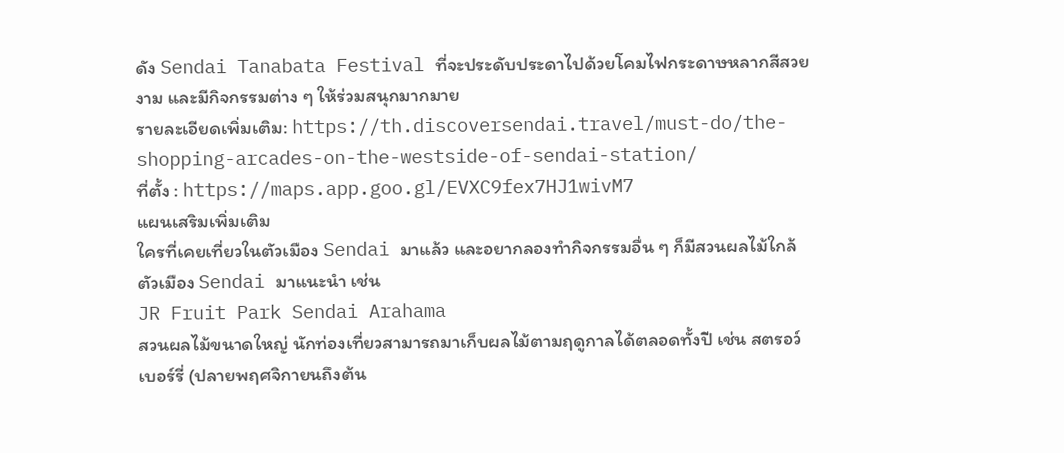ดัง Sendai Tanabata Festival ที่จะประดับประดาไปด้วยโคมไฟกระดาษหลากสีสวยงาม และมีกิจกรรมต่าง ๆ ให้ร่วมสนุกมากมาย
รายละเอียดเพิ่มเติม: https://th.discoversendai.travel/must-do/the-shopping-arcades-on-the-westside-of-sendai-station/
ที่ตั้ง : https://maps.app.goo.gl/EVXC9fex7HJ1wivM7
แผนเสริมเพิ่มเติม
ใครที่เคยเที่ยวในตัวเมือง Sendai มาแล้ว และอยากลองทำกิจกรรมอื่น ๆ ก็มีสวนผลไม้ใกล้ตัวเมือง Sendai มาแนะนำ เช่น
JR Fruit Park Sendai Arahama
สวนผลไม้ขนาดใหญ่ นักท่องเที่ยวสามารถมาเก็บผลไม้ตามฤดูกาลได้ตลอดทั้งปี เช่น สตรอว์เบอร์รี่ (ปลายพฤศจิกายนถึงต้น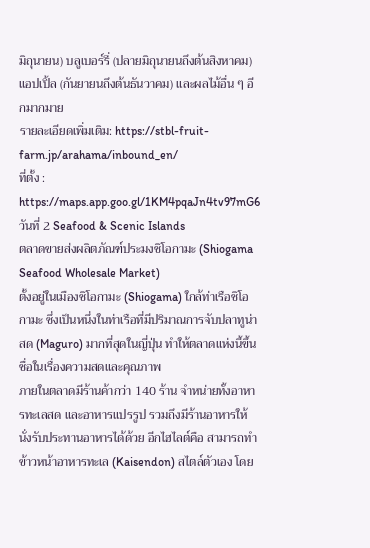มิถุนายน) บลูเบอร์รี่ (ปลายมิถุนายนถึงต้นสิงหาคม) แอปเปิ้ล (กันยายนถึงต้นธันวาคม) และผลไม้อื่น ๆ อีกมากมาย
รายละเอียดเพิ่มเติม: https://stbl-fruit-farm.jp/arahama/inbound_en/
ที่ตั้ง : https://maps.app.goo.gl/1KM4pqaJn4tv97mG6
วันที่ 2 Seafood & Scenic Islands
ตลาดขายส่งผลิตภัณฑ์ประมงชิโอกามะ (Shiogama Seafood Wholesale Market)
ตั้งอยู่ในเมืองชิโอกามะ (Shiogama) ใกล้ท่าเรือชิโอกามะ ซึ่งเป็นหนึ่งในท่าเรือที่มีปริมาณการจับปลาทูน่าสด (Maguro) มากที่สุดในญี่ปุ่น ทำให้ตลาดแห่งนี้ขึ้นชื่อในเรื่องความสดและคุณภาพ
ภายในตลาดมีร้านค้ากว่า 140 ร้าน จำหน่ายทั้งอาหารทะเลสด และอาหารแปรรูป รวมถึงมีร้านอาหารให้นั่งรับประทานอาหารได้ด้วย อีกไฮไลต์คือ สามารถทำข้าวหน้าอาหารทะเล (Kaisendon) สไตล์ตัวเอง โดย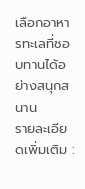เลือกอาหารทะเลที่ชอบทานได้อย่างสนุกสนาน
รายละเอียดเพิ่มเติม :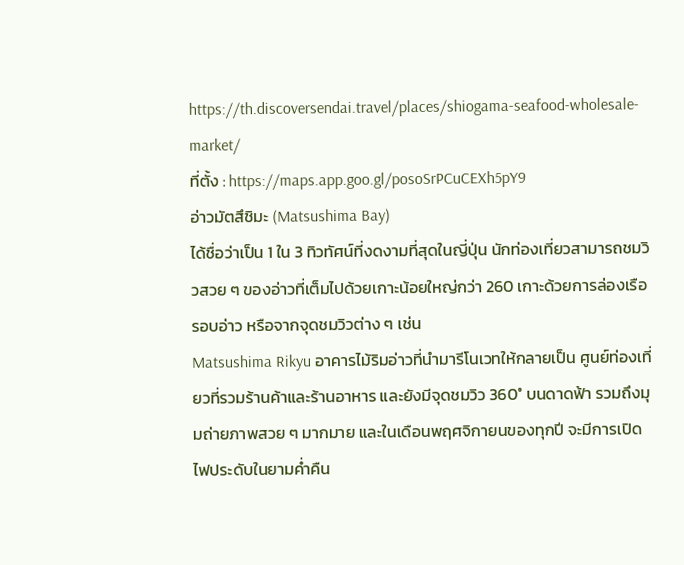https://th.discoversendai.travel/places/shiogama-seafood-wholesale-market/
ที่ตั้ง : https://maps.app.goo.gl/posoSrPCuCEXh5pY9
อ่าวมัตสึชิมะ (Matsushima Bay)
ได้ชื่อว่าเป็น 1 ใน 3 ทิวทัศน์ที่งดงามที่สุดในญี่ปุ่น นักท่องเที่ยวสามารถชมวิวสวย ๆ ของอ่าวที่เต็มไปด้วยเกาะน้อยใหญ่กว่า 260 เกาะด้วยการล่องเรือรอบอ่าว หรือจากจุดชมวิวต่าง ๆ เช่น
Matsushima Rikyu อาคารไม้ริมอ่าวที่นำมารีโนเวทให้กลายเป็น ศูนย์ท่องเที่ยวที่รวมร้านค้าและร้านอาหาร และยังมีจุดชมวิว 360° บนดาดฟ้า รวมถึงมุมถ่ายภาพสวย ๆ มากมาย และในเดือนพฤศจิกายนของทุกปี จะมีการเปิดไฟประดับในยามค่ำคืน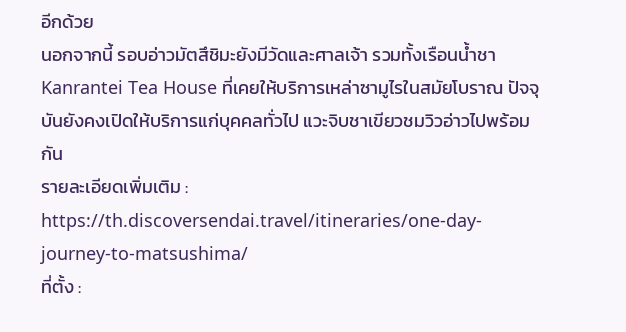อีกด้วย
นอกจากนี้ รอบอ่าวมัตสึชิมะยังมีวัดและศาลเจ้า รวมทั้งเรือนน้ำชา Kanrantei Tea House ที่เคยให้บริการเหล่าซามูไรในสมัยโบราณ ปัจจุบันยังคงเปิดให้บริการแก่บุคคลทั่วไป แวะจิบชาเขียวชมวิวอ่าวไปพร้อมกัน
รายละเอียดเพิ่มเติม : https://th.discoversendai.travel/itineraries/one-day-journey-to-matsushima/
ที่ตั้ง :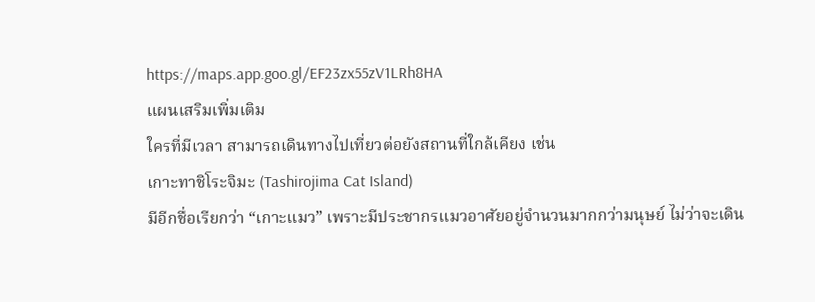https://maps.app.goo.gl/EF23zx55zV1LRh8HA
แผนเสริมเพิ่มเติม
ใครที่มีเวลา สามารถเดินทางไปเที่ยวต่อยังสถานที่ใกล้เคียง เช่น
เกาะทาชิโระจิมะ (Tashirojima Cat Island)
มีอีกชื่อเรียกว่า “เกาะแมว” เพราะมีประชากรแมวอาศัยอยู่จำนวนมากกว่ามนุษย์ ไม่ว่าจะเดิน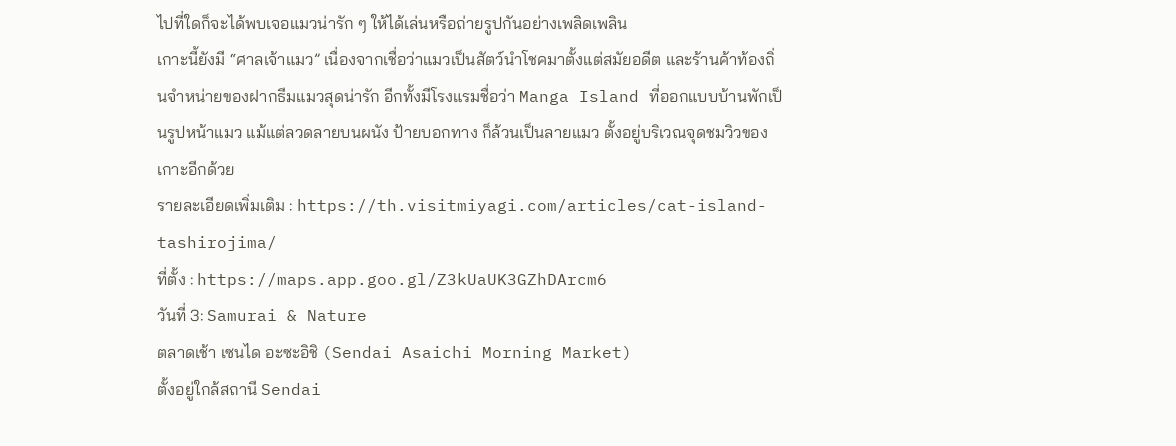ไปที่ใดก็จะได้พบเจอแมวน่ารัก ๆ ให้ได้เล่นหรือถ่ายรูปกันอย่างเพลิดเพลิน
เกาะนี้ยังมี “ศาลเจ้าแมว” เนื่องจากเชื่อว่าแมวเป็นสัตว์นำโชคมาตั้งแต่สมัยอดีต และร้านค้าท้องถิ่นจำหน่ายของฝากธีมแมวสุดน่ารัก อีกทั้งมีโรงแรมชื่อว่า Manga Island ที่ออกแบบบ้านพักเป็นรูปหน้าแมว แม้แต่ลวดลายบนผนัง ป้ายบอกทาง ก็ล้วนเป็นลายแมว ตั้งอยู่บริเวณจุดชมวิวของเกาะอีกด้วย
รายละเอียดเพิ่มเติม : https://th.visitmiyagi.com/articles/cat-island-tashirojima/
ที่ตั้ง : https://maps.app.goo.gl/Z3kUaUK3GZhDArcm6
วันที่ 3: Samurai & Nature
ตลาดเช้า เซนได อะซะอิชิ (Sendai Asaichi Morning Market)
ตั้งอยู่ใกล้สถานี Sendai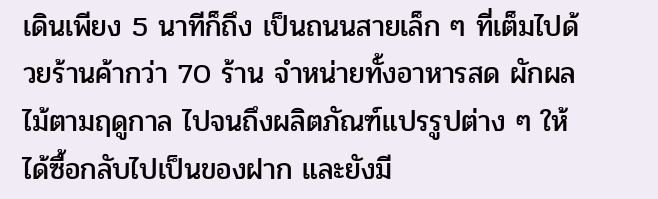เดินเพียง 5 นาทีก็ถึง เป็นถนนสายเล็ก ๆ ที่เต็มไปด้วยร้านค้ากว่า 70 ร้าน จำหน่ายทั้งอาหารสด ผักผลไม้ตามฤดูกาล ไปจนถึงผลิตภัณฑ์แปรรูปต่าง ๆ ให้ได้ซื้อกลับไปเป็นของฝาก และยังมี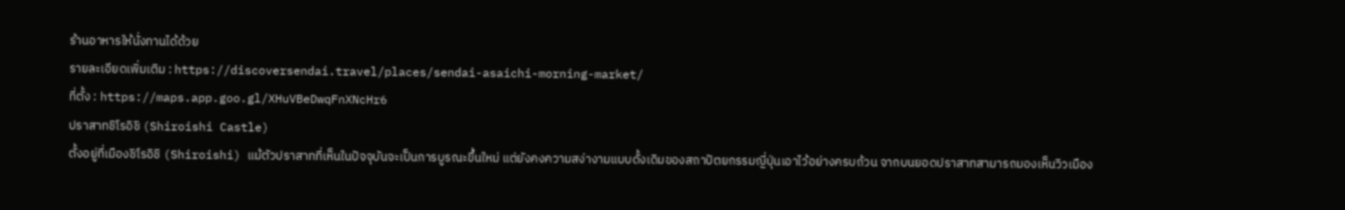ร้านอาหารให้นั่งทานได้ด้วย
รายละเอียดเพิ่มเติม : https://discoversendai.travel/places/sendai-asaichi-morning-market/
ที่ตั้ง : https://maps.app.goo.gl/XHuVBeDwqFnXNcHr6
ปราสาทชิโรอิชิ (Shiroishi Castle)
ตั้งอยู่ที่เมืองชิโรอิชิ (Shiroishi) แม้ตัวปราสาทที่เห็นในปัจจุบันจะเป็นการบูรณะขึ้นใหม่ แต่ยังคงความสง่างามแบบดั้งเดิมของสถาปัตยกรรมญี่ปุ่นเอาไว้อย่างครบถ้วน จากบนยอดปราสาทสามารถมองเห็นวิวเมือง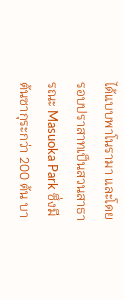ได้แบบพาโนรามา และโดยรอบปราสาทเป็นสวนสาธารณะ Masuoka Park ซึ่งมีต้นซากุระกว่า 200 ต้น บา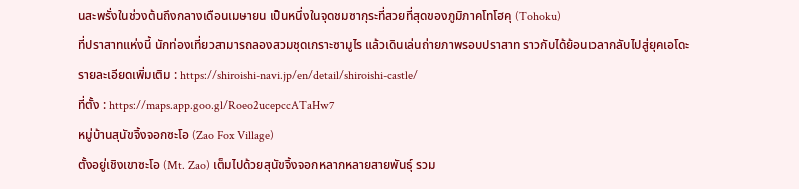นสะพรั่งในช่วงต้นถึงกลางเดือนเมษายน เป็นหนึ่งในจุดชมซากุระที่สวยที่สุดของภูมิภาคโทโฮคุ (Tohoku)
ที่ปราสาทแห่งนี้ นักท่องเที่ยวสามารถลองสวมชุดเกราะซามูไร แล้วเดินเล่นถ่ายภาพรอบปราสาท ราวกับได้ย้อนเวลากลับไปสู่ยุคเอโดะ
รายละเอียดเพิ่มเติม : https://shiroishi-navi.jp/en/detail/shiroishi-castle/
ที่ตั้ง : https://maps.app.goo.gl/Roeo2ucepccATaHw7
หมู่บ้านสุนัขจิ้งจอกซะโอ (Zao Fox Village)
ตั้งอยู่เชิงเขาซะโอ (Mt. Zao) เต็มไปด้วยสุนัขจิ้งจอกหลากหลายสายพันธุ์ รวม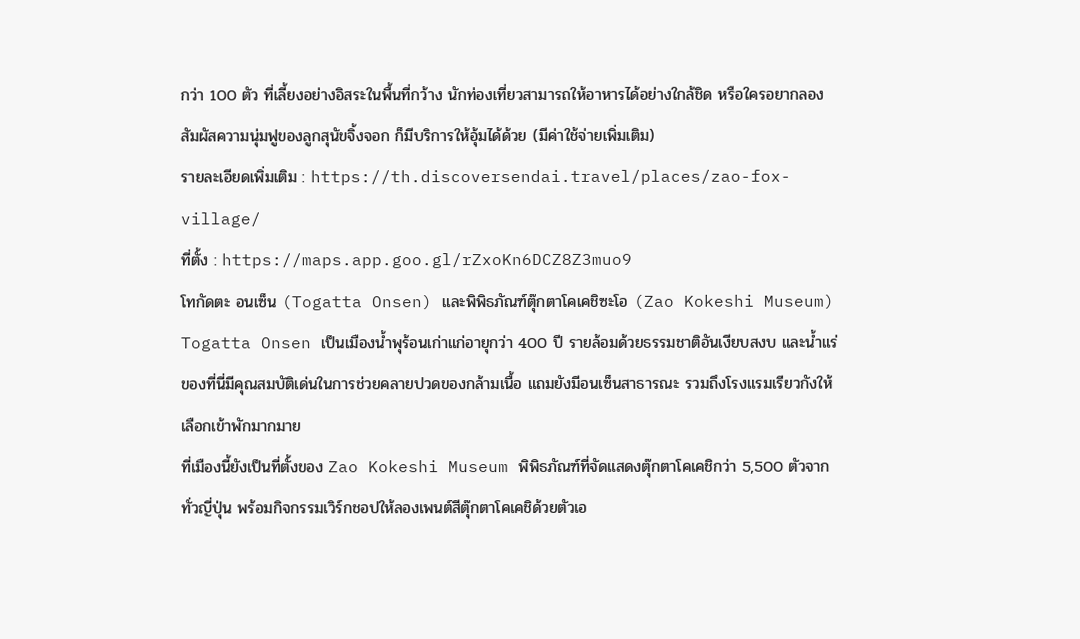กว่า 100 ตัว ที่เลี้ยงอย่างอิสระในพื้นที่กว้าง นักท่องเที่ยวสามารถให้อาหารได้อย่างใกล้ชิด หรือใครอยากลองสัมผัสความนุ่มฟูของลูกสุนัขจิ้งจอก ก็มีบริการให้อุ้มได้ด้วย (มีค่าใช้จ่ายเพิ่มเติม)
รายละเอียดเพิ่มเติม : https://th.discoversendai.travel/places/zao-fox-village/
ที่ตั้ง : https://maps.app.goo.gl/rZxoKn6DCZ8Z3muo9
โทกัดตะ อนเซ็น (Togatta Onsen) และพิพิธภัณฑ์ตุ๊กตาโคเคชิซะโอ (Zao Kokeshi Museum)
Togatta Onsen เป็นเมืองน้ำพุร้อนเก่าแก่อายุกว่า 400 ปี รายล้อมด้วยธรรมชาติอันเงียบสงบ และน้ำแร่ของที่นี่มีคุณสมบัติเด่นในการช่วยคลายปวดของกล้ามเนื้อ แถมยังมีอนเซ็นสาธารณะ รวมถึงโรงแรมเรียวกังให้เลือกเข้าพักมากมาย
ที่เมืองนี้ยังเป็นที่ตั้งของ Zao Kokeshi Museum พิพิธภัณฑ์ที่จัดแสดงตุ๊กตาโคเคชิกว่า 5,500 ตัวจากทั่วญี่ปุ่น พร้อมกิจกรรมเวิร์กชอปให้ลองเพนต์สีตุ๊กตาโคเคชิด้วยตัวเอ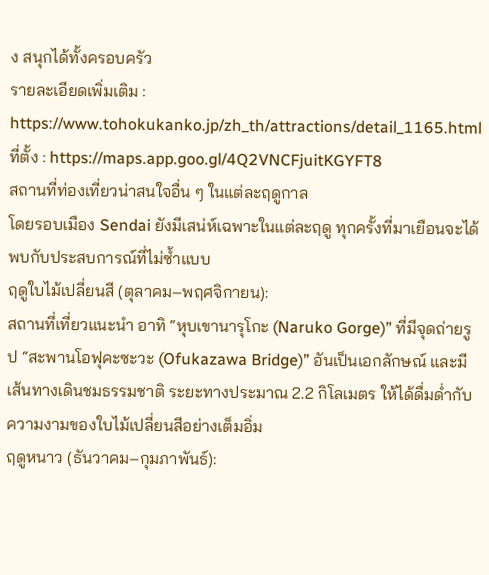ง สนุกได้ทั้งครอบครัว
รายละเอียดเพิ่มเติม : https://www.tohokukanko.jp/zh_th/attractions/detail_1165.html
ที่ตั้ง : https://maps.app.goo.gl/4Q2VNCFjuitKGYFT8
สถานที่ท่องเที่ยวน่าสนใจอื่น ๆ ในแต่ละฤดูกาล
โดยรอบเมือง Sendai ยังมีเสน่ห์เฉพาะในแต่ละฤดู ทุกครั้งที่มาเยือนจะได้พบกับประสบการณ์ที่ไม่ซ้ำแบบ
ฤดูใบไม้เปลี่ยนสี (ตุลาคม–พฤศจิกายน):
สถานที่เที่ยวแนะนำ อาทิ “หุบเขานารุโกะ (Naruko Gorge)” ที่มีจุดถ่ายรูป “สะพานโอฟุคะซะวะ (Ofukazawa Bridge)” อันเป็นเอกลักษณ์ และมีเส้นทางเดินชมธรรมชาติ ระยะทางประมาณ 2.2 กิโลเมตร ให้ได้ดื่มด่ำกับความงามของใบไม้เปลี่ยนสีอย่างเต็มอิ่ม
ฤดูหนาว (ธันวาคม–กุมภาพันธ์):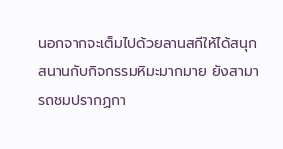นอกจากจะเต็มไปด้วยลานสกีให้ได้สนุกสนานกับกิจกรรมหิมะมากมาย ยังสามารถชมปรากฏกา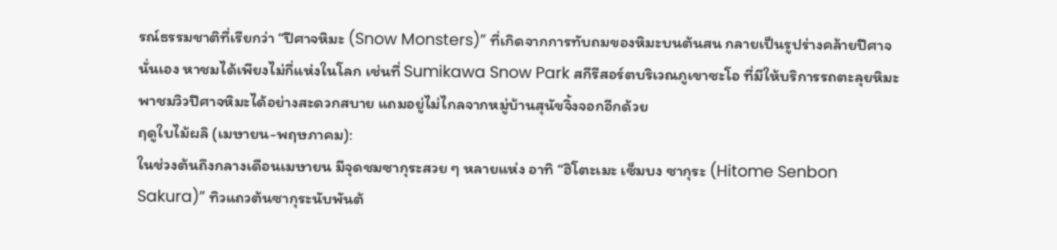รณ์ธรรมชาติที่เรียกว่า “ปีศาจหิมะ (Snow Monsters)” ที่เกิดจากการทับถมของหิมะบนต้นสน กลายเป็นรูปร่างคล้ายปีศาจนั่นเอง หาชมได้เพียงไม่กี่แห่งในโลก เช่นที่ Sumikawa Snow Park สกีรีสอร์ตบริเวณภูเขาซะโอ ที่มีให้บริการรถตะลุยหิมะ พาชมวิวปีศาจหิมะได้อย่างสะดวกสบาย แถมอยู่ไม่ไกลจากหมู่บ้านสุนัขจิ้งจอกอีกด้วย
ฤดูใบไม้ผลิ (เมษายน-พฤษภาคม):
ในช่วงต้นถึงกลางเดือนเมษายน มีจุดชมซากุระสวย ๆ หลายแห่ง อาทิ “ฮิโตะเมะ เซ็มบง ซากุระ (Hitome Senbon Sakura)” ทิวแถวต้นซากุระนับพันต้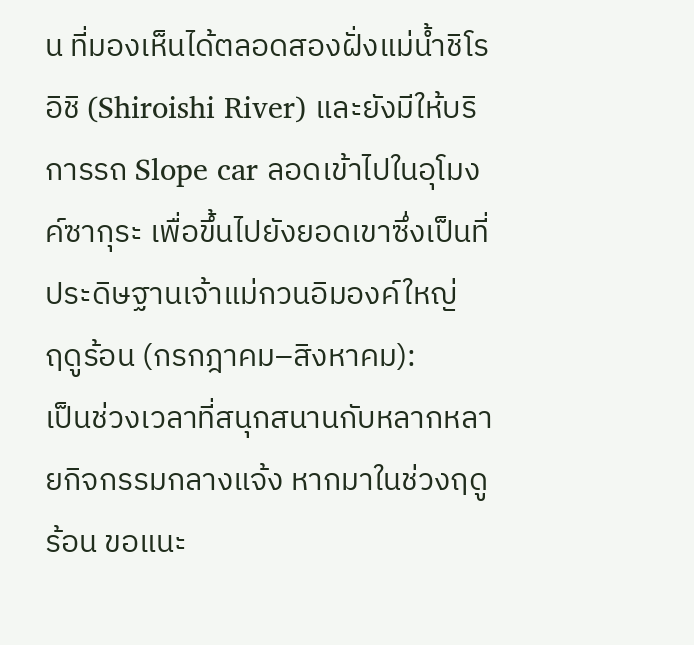น ที่มองเห็นได้ตลอดสองฝั่งแม่น้ำชิโรอิชิ (Shiroishi River) และยังมีให้บริการรถ Slope car ลอดเข้าไปในอุโมงค์ซากุระ เพื่อขึ้นไปยังยอดเขาซึ่งเป็นที่ประดิษฐานเจ้าแม่กวนอิมองค์ใหญ่
ฤดูร้อน (กรกฎาคม–สิงหาคม):
เป็นช่วงเวลาที่สนุกสนานกับหลากหลายกิจกรรมกลางแจ้ง หากมาในช่วงฤดูร้อน ขอแนะ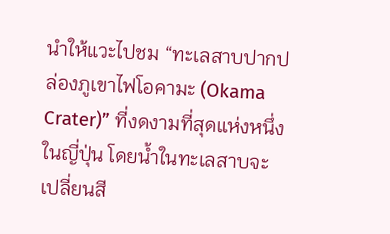นำให้แวะไปชม “ทะเลสาบปากปล่องภูเขาไฟโอคามะ (Okama Crater)” ที่งดงามที่สุดแห่งหนึ่งในญี่ปุ่น โดยน้ำในทะเลสาบจะเปลี่ยนสี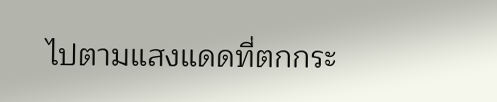ไปตามแสงแดดที่ตกกระ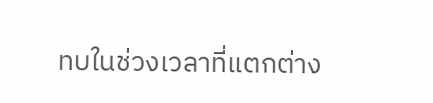ทบในช่วงเวลาที่แตกต่าง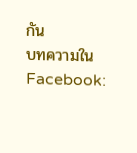กัน
บทความใน Facebook: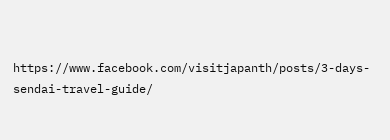https://www.facebook.com/visitjapanth/posts/3-days-sendai-travel-guide/